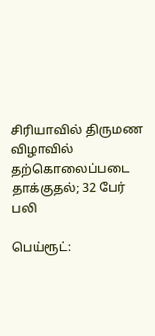சிரியாவில் திருமண விழாவில் தற்கொலைப்படை தாக்குதல்; 32 பேர் பலி

பெய்ரூட்: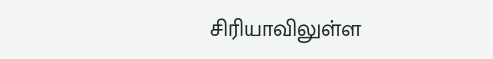சிரியாவிலுள்ள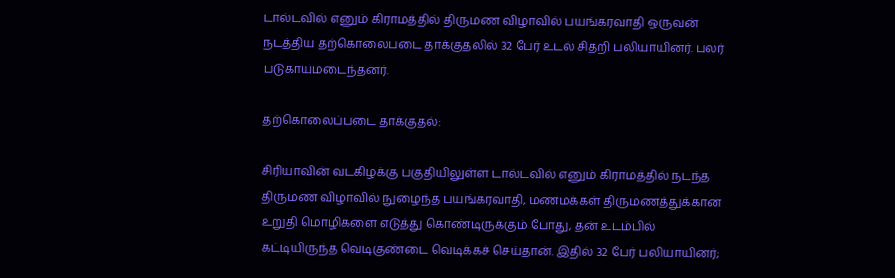டால்டவில் எனும் கிராமத்தில் திருமண விழாவில் பயங்கரவாதி ஒருவன் நடத்திய தற்கொலைபடை தாக்குதலில் 32 பேர் உடல் சிதறி பலியாயினர். பலர் படுகாயமடைந்தனர்.

தற்கொலைப்படை தாக்குதல்:

சிரியாவின் வடகிழக்கு பகுதியிலுள்ள டால்டவில் எனும் கிராமத்தில் நடந்த திருமண விழாவில் நுழைந்த பயங்கரவாதி, மணமக்கள் திருமணத்துக்கான உறுதி மொழிகளை எடுத்து கொண்டிருக்கும் போது, தன் உடம்பில் கட்டியிருந்த வெடிகுண்டை வெடிக்கச் செய்தான். இதில் 32 பேர் பலியாயினர்;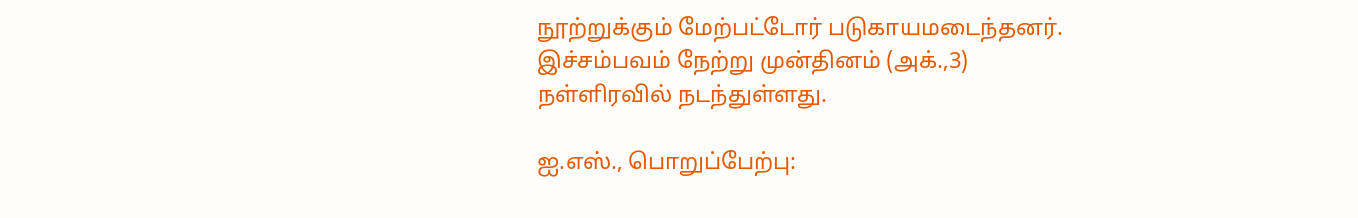நூற்றுக்கும் மேற்பட்டோர் படுகாயமடைந்தனர். இச்சம்பவம் நேற்று முன்தினம் (அக்.,3) நள்ளிரவில் நடந்துள்ளது.

ஐ.எஸ்., பொறுப்பேற்பு: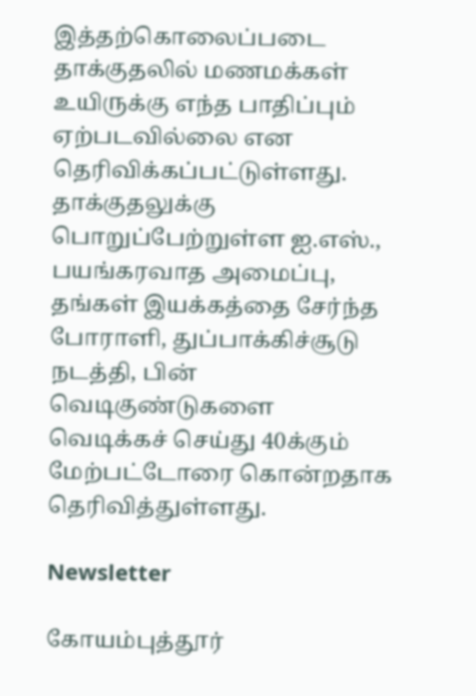இத்தற்கொலைப்படை தாக்குதலில் மணமக்கள் உயிருக்கு எந்த பாதிப்பும் ஏற்படவில்லை என தெரிவிக்கப்பட்டுள்ளது. தாக்குதலுக்கு பொறுப்பேற்றுள்ள ஐ.எஸ்., பயங்கரவாத அமைப்பு, தங்கள் இயக்கத்தை சேர்ந்த போராளி, துப்பாக்கிச்சூடு நடத்தி, பின் வெடிகுண்டுகளை வெடிக்கச் செய்து 40க்கும் மேற்பட்டோரை கொன்றதாக தெரிவித்துள்ளது.

Newsletter

கோயம்புத்தூர்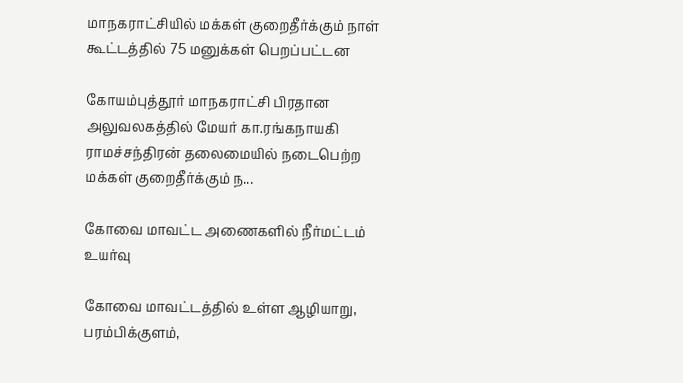மாநகராட்சியில் மக்கள் குறைதீர்க்கும் நாள் கூட்டத்தில் 75 மனுக்கள் பெறப்பட்டன

கோயம்புத்தூர் மாநகராட்சி பிரதான அலுவலகத்தில் மேயர் கா.ரங்கநாயகி ராமச்சந்திரன் தலைமையில் நடைபெற்ற மக்கள் குறைதீர்க்கும் ந...

கோவை மாவட்ட அணைகளில் நீர்மட்டம் உயர்வு

கோவை மாவட்டத்தில் உள்ள ஆழியாறு, பரம்பிக்குளம்,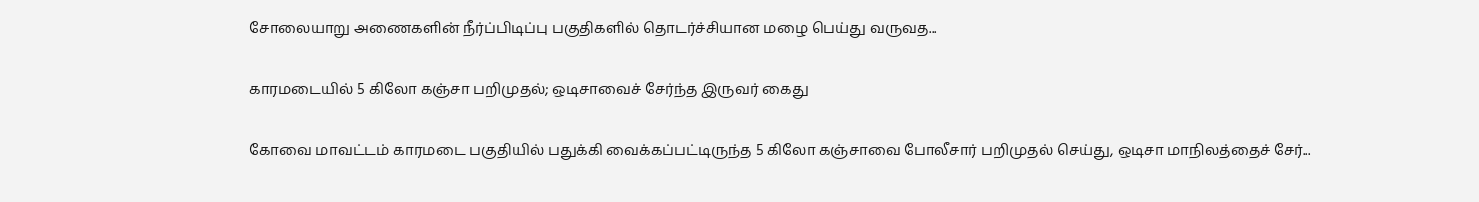சோலையாறு அணைகளின் நீர்ப்பிடிப்பு பகுதிகளில் தொடர்ச்சியான மழை பெய்து வருவத...

காரமடையில் 5 கிலோ கஞ்சா பறிமுதல்; ஒடிசாவைச் சேர்ந்த இருவர் கைது

கோவை மாவட்டம் காரமடை பகுதியில் பதுக்கி வைக்கப்பட்டிருந்த 5 கிலோ கஞ்சாவை போலீசார் பறிமுதல் செய்து, ஒடிசா மாநிலத்தைச் சேர்...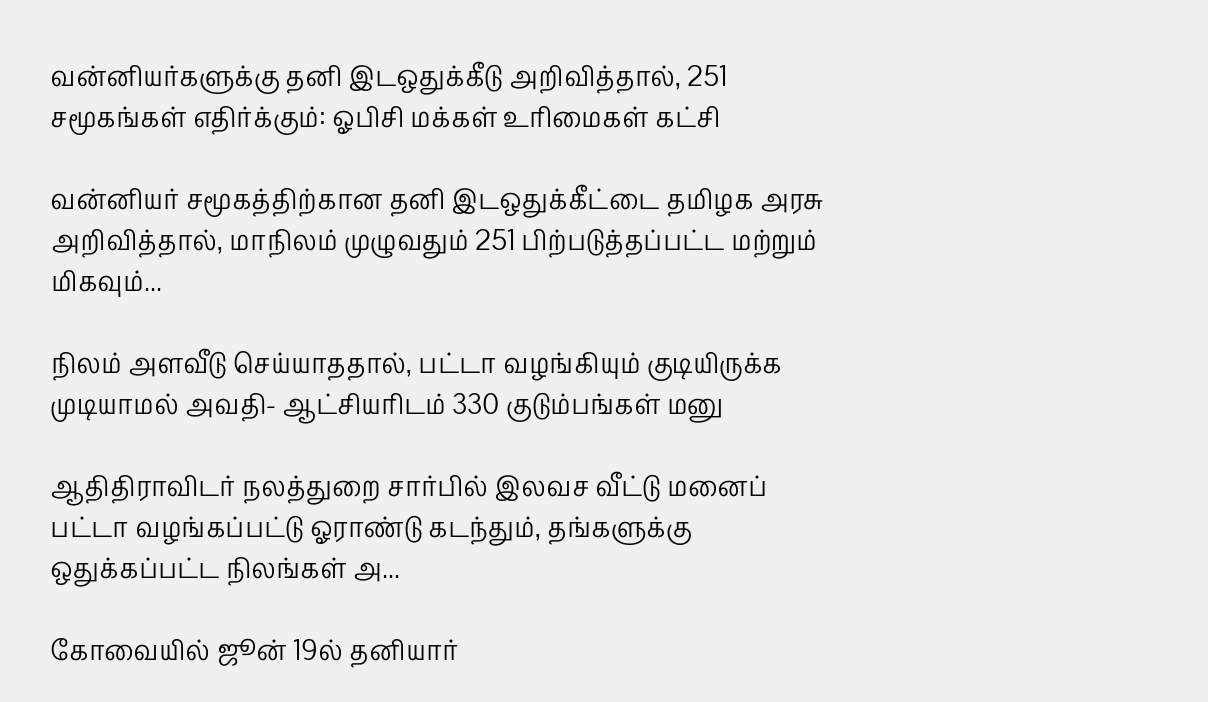வன்னியர்களுக்கு தனி இடஒதுக்கீடு அறிவித்தால், 251 சமூகங்கள் எதிர்க்கும்: ஓபிசி மக்கள் உரிமைகள் கட்சி

வன்னியர் சமூகத்திற்கான தனி இடஒதுக்கீட்டை தமிழக அரசு அறிவித்தால், மாநிலம் முழுவதும் 251 பிற்படுத்தப்பட்ட மற்றும் மிகவும்...

நிலம் அளவீடு செய்யாததால், பட்டா வழங்கியும் குடியிருக்க முடியாமல் அவதி- ஆட்சியரிடம் 330 குடும்பங்கள் மனு

ஆதிதிராவிடர் நலத்துறை சார்பில் இலவச வீட்டு மனைப் பட்டா வழங்கப்பட்டு ஓராண்டு கடந்தும், தங்களுக்கு ஒதுக்கப்பட்ட நிலங்கள் அ...

கோவையில் ஜூன் 19ல் தனியார்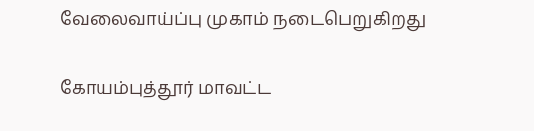வேலைவாய்ப்பு முகாம் நடைபெறுகிறது

கோயம்புத்தூர் மாவட்ட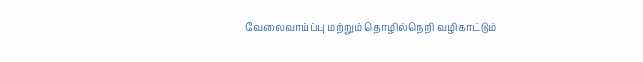வேலைவாய்ப்பு மற்றும் தொழில்நெறி வழிகாட்டும்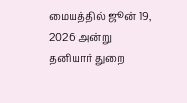மையத்தில் ஜூன் 19, 2026 அன்று தனியார் துறை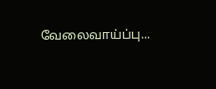வேலைவாய்ப்பு...